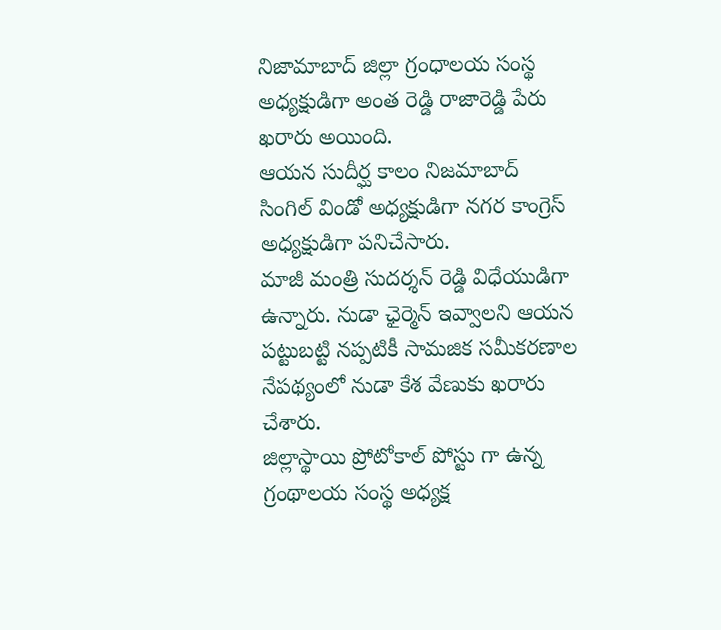నిజామాబాద్ జిల్లా గ్రంధాలయ సంస్థ అధ్యక్షుడిగా అంత రెడ్డి రాజారెడ్డి పేరు ఖరారు అయింది.
ఆయన సుదీర్ఘ కాలం నిజమాబాద్ సింగిల్ విండో అధ్యక్షుడిగా నగర కాంగ్రెస్ అధ్యక్షుడిగా పనిచేసారు.
మాజీ మంత్రి సుదర్శన్ రెడ్డి విధేయుడిగా ఉన్నారు. నుడా ఛైర్మెన్ ఇవ్వాలని ఆయన పట్టుబట్టి నప్పటికీ సామజిక సమీకరణాల నేపథ్యంలో నుడా కేశ వేణుకు ఖరారు చేశారు.
జిల్లాస్థాయి ప్రోటోకాల్ పోస్టు గా ఉన్న గ్రంథాలయ సంస్థ అధ్యక్ష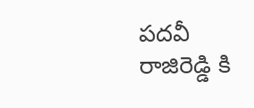పదవీ రాజిరెడ్డి కి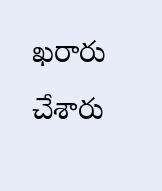ఖరారు చేశారు